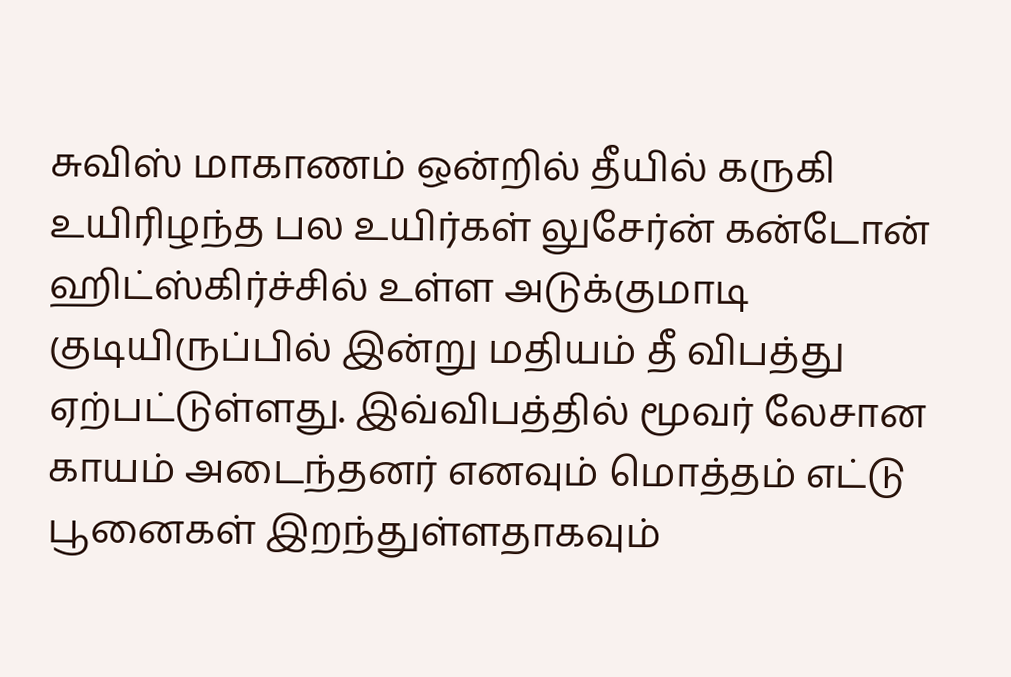சுவிஸ் மாகாணம் ஒன்றில் தீயில் கருகி உயிரிழந்த பல உயிர்கள் லுசேர்ன் கன்டோன் ஹிட்ஸ்கிர்ச்சில் உள்ள அடுக்குமாடி குடியிருப்பில் இன்று மதியம் தீ விபத்து ஏற்பட்டுள்ளது. இவ்விபத்தில் மூவர் லேசான காயம் அடைந்தனர் எனவும் மொத்தம் எட்டு பூனைகள் இறந்துள்ளதாகவும்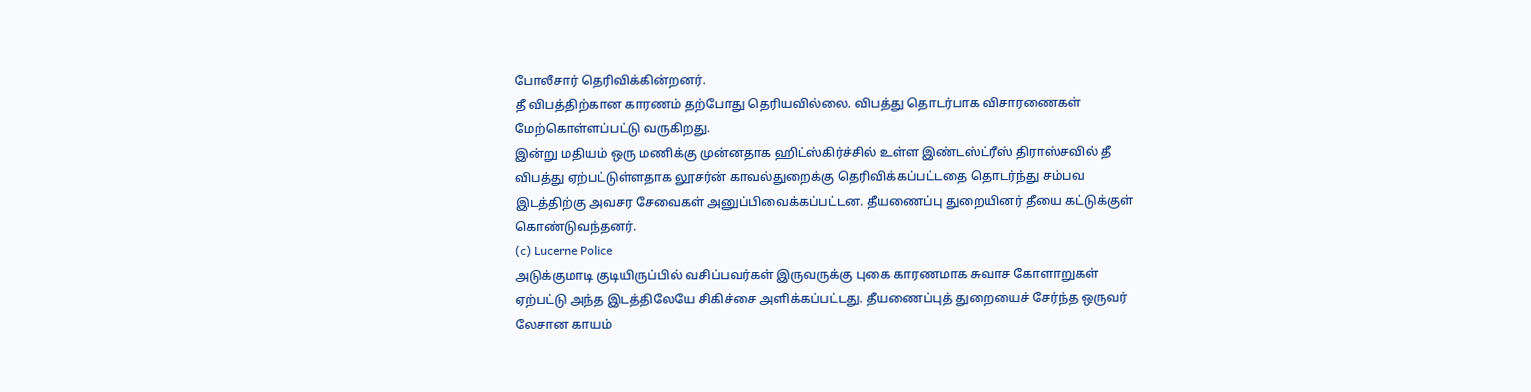போலீசார் தெரிவிக்கின்றனர்.
தீ விபத்திற்கான காரணம் தற்போது தெரியவில்லை. விபத்து தொடர்பாக விசாரணைகள் மேற்கொள்ளப்பட்டு வருகிறது.
இன்று மதியம் ஒரு மணிக்கு முன்னதாக ஹிட்ஸ்கிர்ச்சில் உள்ள இண்டஸ்ட்ரீஸ் திராஸ்சவில் தீ விபத்து ஏற்பட்டுள்ளதாக லூசர்ன் காவல்துறைக்கு தெரிவிக்கப்பட்டதை தொடர்ந்து சம்பவ இடத்திற்கு அவசர சேவைகள் அனுப்பிவைக்கப்பட்டன. தீயணைப்பு துறையினர் தீயை கட்டுக்குள் கொண்டுவந்தனர்.
(c) Lucerne Police
அடுக்குமாடி குடியிருப்பில் வசிப்பவர்கள் இருவருக்கு புகை காரணமாக சுவாச கோளாறுகள் ஏற்பட்டு அந்த இடத்திலேயே சிகிச்சை அளிக்கப்பட்டது. தீயணைப்புத் துறையைச் சேர்ந்த ஒருவர் லேசான காயம்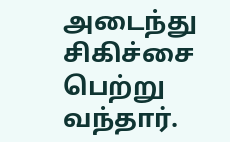அடைந்து சிகிச்சை பெற்று வந்தார்.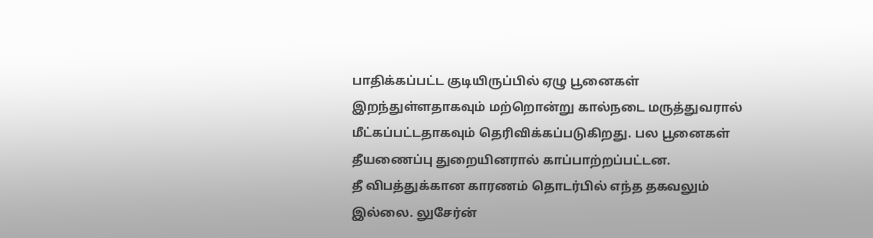பாதிக்கப்பட்ட குடியிருப்பில் ஏழு பூனைகள் இறந்துள்ளதாகவும் மற்றொன்று கால்நடை மருத்துவரால் மீட்கப்பட்டதாகவும் தெரிவிக்கப்படுகிறது. பல பூனைகள் தீயணைப்பு துறையினரால் காப்பாற்றப்பட்டன.
தீ விபத்துக்கான காரணம் தொடர்பில் எந்த தகவலும் இல்லை. லுசேர்ன்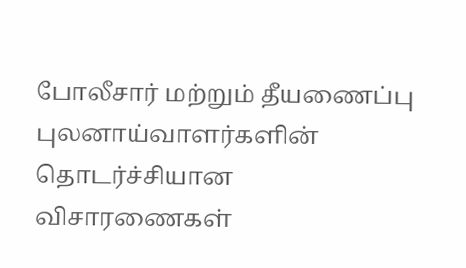போலீசார் மற்றும் தீயணைப்பு புலனாய்வாளர்களின் தொடர்ச்சியான விசாரணைகள்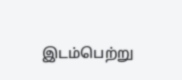இடம்பெற்று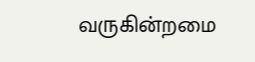வருகின்றமை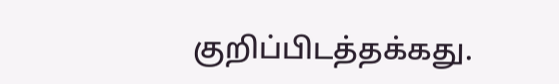குறிப்பிடத்தக்கது.